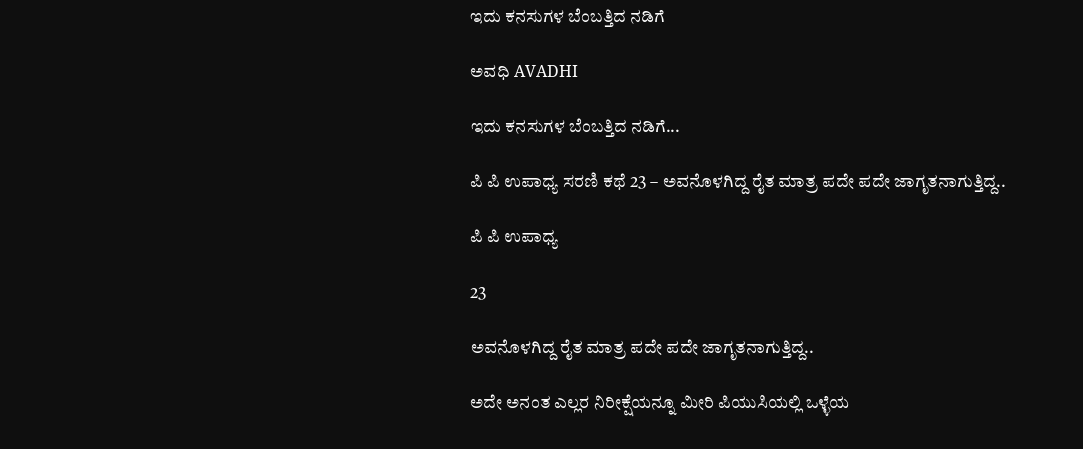ಇದು ಕನಸುಗಳ ಬೆಂಬತ್ತಿದ ನಡಿಗೆ‍

ಅವಧಿ AVADHI

ಇದು ಕನಸುಗಳ ಬೆಂಬತ್ತಿದ ನಡಿಗೆ...

ಪಿ ಪಿ ಉಪಾಧ್ಯ ಸರಣಿ ಕಥೆ 23 – ಅವನೊಳಗಿದ್ದ ರೈತ ಮಾತ್ರ ಪದೇ ಪದೇ ಜಾಗೃತನಾಗುತ್ತಿದ್ದ..

ಪಿ ಪಿ ಉಪಾಧ್ಯ

23

ಅವನೊಳಗಿದ್ದ ರೈತ ಮಾತ್ರ ಪದೇ ಪದೇ ಜಾಗೃತನಾಗುತ್ತಿದ್ದ..

ಅದೇ ಅನಂತ ಎಲ್ಲರ ನಿರೀಕ್ಷೆಯನ್ನೂ ಮೀರಿ ಪಿಯುಸಿಯಲ್ಲಿ ಒಳ್ಳೆಯ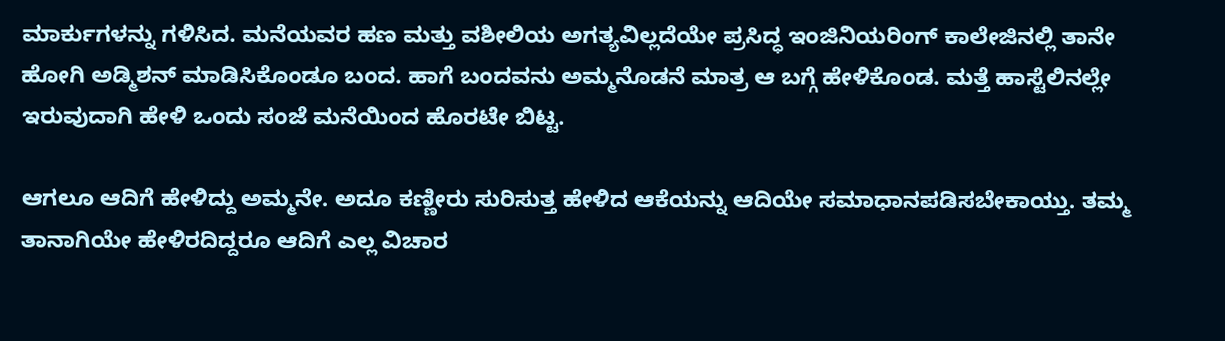ಮಾರ್ಕುಗಳನ್ನು ಗಳಿಸಿದ. ಮನೆಯವರ ಹಣ ಮತ್ತು ವಶೀಲಿಯ ಅಗತ್ಯವಿಲ್ಲದೆಯೇ ಪ್ರಸಿದ್ಧ ಇಂಜಿನಿಯರಿಂಗ್ ಕಾಲೇಜಿನಲ್ಲಿ ತಾನೇ  ಹೋಗಿ ಅಡ್ಮಿಶನ್ ಮಾಡಿಸಿಕೊಂಡೂ ಬಂದ. ಹಾಗೆ ಬಂದವನು ಅಮ್ಮನೊಡನೆ ಮಾತ್ರ ಆ ಬಗ್ಗೆ ಹೇಳಿಕೊಂಡ. ಮತ್ತೆ ಹಾಸ್ಟೆಲಿನಲ್ಲೇ ಇರುವುದಾಗಿ ಹೇಳಿ ಒಂದು ಸಂಜೆ ಮನೆಯಿಂದ ಹೊರಟೇ ಬಿಟ್ಟ.

ಆಗಲೂ ಆದಿಗೆ ಹೇಳಿದ್ದು ಅಮ್ಮನೇ. ಅದೂ ಕಣ್ಣೀರು ಸುರಿಸುತ್ತ ಹೇಳಿದ ಆಕೆಯನ್ನು ಆದಿಯೇ ಸಮಾಧಾನಪಡಿಸಬೇಕಾಯ್ತು. ತಮ್ಮ ತಾನಾಗಿಯೇ ಹೇಳಿರದಿದ್ದರೂ ಆದಿಗೆ ಎಲ್ಲ ವಿಚಾರ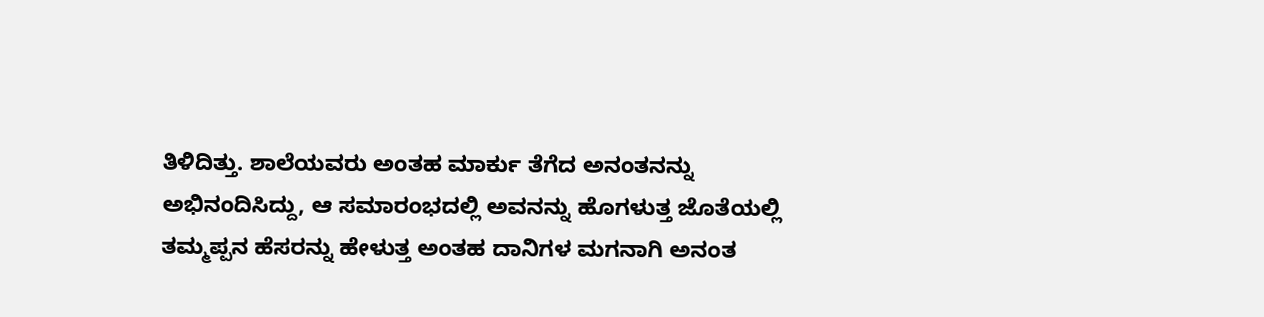ತಿಳಿದಿತ್ತು. ಶಾಲೆಯವರು ಅಂತಹ ಮಾರ್ಕು ತೆಗೆದ ಅನಂತನನ್ನು ಅಭಿನಂದಿಸಿದ್ದು, ಆ ಸಮಾರಂಭದಲ್ಲಿ ಅವನನ್ನು ಹೊಗಳುತ್ತ ಜೊತೆಯಲ್ಲಿ ತಮ್ಮಪ್ಪನ ಹೆಸರನ್ನು ಹೇಳುತ್ತ ಅಂತಹ ದಾನಿಗಳ ಮಗನಾಗಿ ಅನಂತ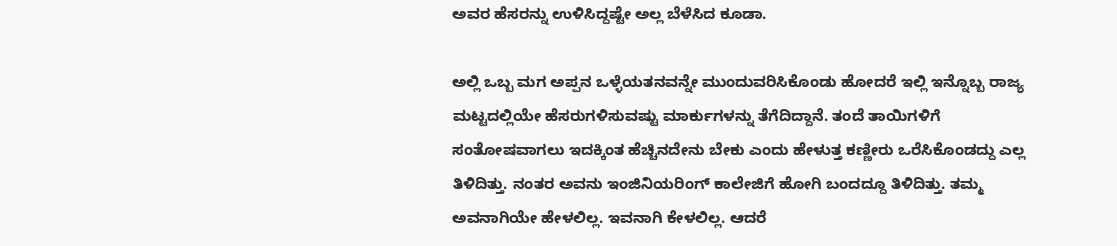ಅವರ ಹೆಸರನ್ನು ಉಳಿಸಿದ್ದಷ್ಟೇ ಅಲ್ಲ ಬೆಳೆಸಿದ ಕೂಡಾ.

ಅಲ್ಲಿ ಒಬ್ಬ ಮಗ ಅಪ್ಪನ ಒಳ್ಳೆಯತನವನ್ನೇ ಮುಂದುವರಿಸಿಕೊಂಡು ಹೋದರೆ ಇಲ್ಲಿ ಇನ್ನೊಬ್ಬ ರಾಜ್ಯ ಮಟ್ಟದಲ್ಲಿಯೇ ಹೆಸರುಗಳಿಸುವಷ್ಟು ಮಾರ್ಕುಗಳನ್ನು ತೆಗೆದಿದ್ದಾನೆ. ತಂದೆ ತಾಯಿಗಳಿಗೆ ಸಂತೋಷವಾಗಲು ಇದಕ್ಕಿಂತ ಹೆಚ್ಚಿನದೇನು ಬೇಕು ಎಂದು ಹೇಳುತ್ತ ಕಣ್ಣೀರು ಒರೆಸಿಕೊಂಡದ್ದು ಎಲ್ಲ ತಿಳಿದಿತ್ತು. ನಂತರ ಅವನು ಇಂಜಿನಿಯರಿಂಗ್ ಕಾಲೇಜಿಗೆ ಹೋಗಿ ಬಂದದ್ದೂ ತಿಳಿದಿತ್ತು. ತಮ್ಮ ಅವನಾಗಿಯೇ ಹೇಳಲಿಲ್ಲ. ಇವನಾಗಿ ಕೇಳಲಿಲ್ಲ. ಆದರೆ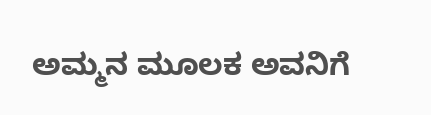ಅಮ್ಮನ ಮೂಲಕ ಅವನಿಗೆ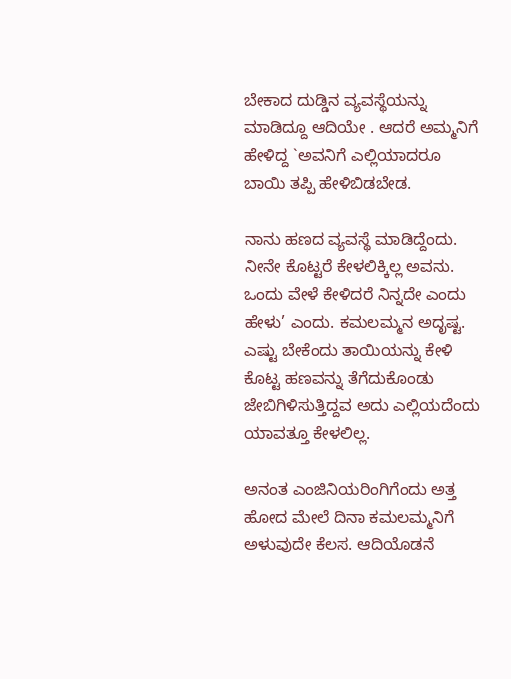ಬೇಕಾದ ದುಡ್ಡಿನ ವ್ಯವಸ್ಥೆಯನ್ನು ಮಾಡಿದ್ದೂ ಆದಿಯೇ . ಆದರೆ ಅಮ್ಮನಿಗೆ ಹೇಳಿದ್ದ `ಅವನಿಗೆ ಎಲ್ಲಿಯಾದರೂ ಬಾಯಿ ತಪ್ಪಿ ಹೇಳಿಬಿಡಬೇಡ.

ನಾನು ಹಣದ ವ್ಯವಸ್ಥೆ ಮಾಡಿದ್ದೆಂದು. ನೀನೇ ಕೊಟ್ಟರೆ ಕೇಳಲಿಕ್ಕಿಲ್ಲ ಅವನು. ಒಂದು ವೇಳೆ ಕೇಳಿದರೆ ನಿನ್ನದೇ ಎಂದು ಹೇಳು’ ಎಂದು. ಕಮಲಮ್ಮನ ಅದೃಷ್ಟ. ಎಷ್ಟು ಬೇಕೆಂದು ತಾಯಿಯನ್ನು ಕೇಳಿ ಕೊಟ್ಟ ಹಣವನ್ನು ತೆಗೆದುಕೊಂಡು ಜೇಬಿಗಿಳಿಸುತ್ತಿದ್ದವ ಅದು ಎಲ್ಲಿಯದೆಂದು ಯಾವತ್ತೂ ಕೇಳಲಿಲ್ಲ.

ಅನಂತ ಎಂಜಿನಿಯರಿಂಗಿಗೆಂದು ಅತ್ತ ಹೋದ ಮೇಲೆ ದಿನಾ ಕಮಲಮ್ಮನಿಗೆ ಅಳುವುದೇ ಕೆಲಸ. ಆದಿಯೊಡನೆ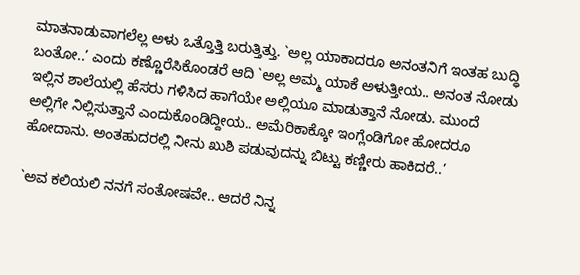ಮಾತನಾಡುವಾಗಲೆಲ್ಲ ಅಳು ಒತ್ತೊತ್ತಿ ಬರುತ್ತಿತ್ತು. `ಅಲ್ಲ ಯಾಕಾದರೂ ಅನಂತನಿಗೆ ಇಂತಹ ಬುದ್ಧಿ ಬಂತೋ..’ ಎಂದು ಕಣ್ಣೊರೆಸಿಕೊಂಡರೆ ಆದಿ `ಅಲ್ಲ ಅಮ್ಮ ಯಾಕೆ ಅಳುತ್ತೀಯ.. ಅನಂತ ನೋಡು ಇಲ್ಲಿನ ಶಾಲೆಯಲ್ಲಿ ಹೆಸರು ಗಳಿಸಿದ ಹಾಗೆಯೇ ಅಲ್ಲಿಯೂ ಮಾಡುತ್ತಾನೆ ನೋಡು. ಮುಂದೆ ಅಲ್ಲಿಗೇ ನಿಲ್ಲಿಸುತ್ತಾನೆ ಎಂದುಕೊಂಡಿದ್ದೀಯ.. ಅಮೆರಿಕಾಕ್ಕೋ ಇಂಗ್ಲೆಂಡಿಗೋ ಹೋದರೂ ಹೋದಾನು. ಅಂತಹುದರಲ್ಲಿ ನೀನು ಖುಶಿ ಪಡುವುದನ್ನು ಬಿಟ್ಟು ಕಣ್ಣೀರು ಹಾಕಿದರೆ..’

`ಅವ ಕಲಿಯಲಿ ನನಗೆ ಸಂತೋಷವೇ.. ಆದರೆ ನಿನ್ನ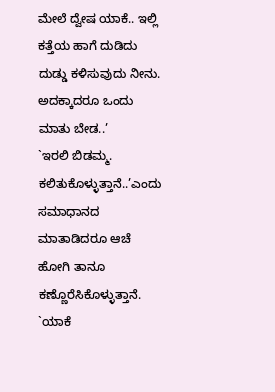ಮೇಲೆ ದ್ವೇಷ ಯಾಕೆ.. ಇಲ್ಲಿ ಕತ್ತೆಯ ಹಾಗೆ ದುಡಿದು ದುಡ್ಡು ಕಳಿಸುವುದು ನೀನು. ಅದಕ್ಕಾದರೂ ಒಂದು ಮಾತು ಬೇಡ..’
`ಇರಲಿ ಬಿಡಮ್ಮ. ಕಲಿತುಕೊಳ್ಳುತ್ತಾನೆ..’ಎಂದು ಸಮಾಧಾನದ ಮಾತಾಡಿದರೂ ಆಚೆ ಹೋಗಿ ತಾನೂ ಕಣ್ಣೊರೆಸಿಕೊಳ್ಳುತ್ತಾನೆ. `ಯಾಕೆ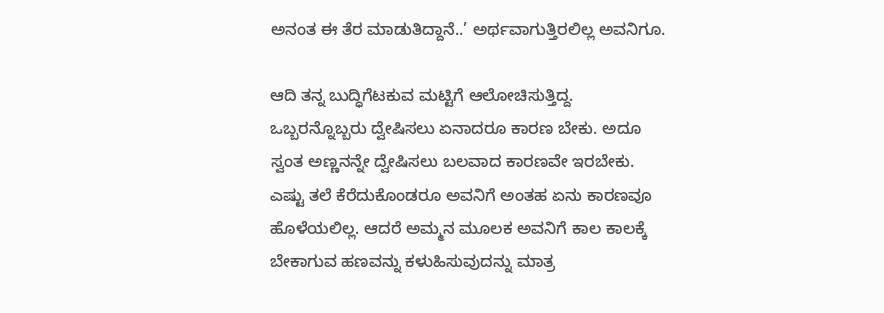ಅನಂತ ಈ ತೆರ ಮಾಡುತಿದ್ದಾನೆ..’ ಅರ್ಥವಾಗುತ್ತಿರಲಿಲ್ಲ ಅವನಿಗೂ.

ಆದಿ ತನ್ನ ಬುದ್ಧಿಗೆಟಕುವ ಮಟ್ಟಿಗೆ ಆಲೋಚಿಸುತ್ತಿದ್ದ. ಒಬ್ಬರನ್ನೊಬ್ಬರು ದ್ವೇಷಿಸಲು ಏನಾದರೂ ಕಾರಣ ಬೇಕು. ಅದೂ ಸ್ವಂತ ಅಣ್ಣನನ್ನೇ ದ್ವೇಷಿಸಲು ಬಲವಾದ ಕಾರಣವೇ ಇರಬೇಕು. ಎಷ್ಟು ತಲೆ ಕೆರೆದುಕೊಂಡರೂ ಅವನಿಗೆ ಅಂತಹ ಏನು ಕಾರಣವೂ ಹೊಳೆಯಲಿಲ್ಲ. ಆದರೆ ಅಮ್ಮನ ಮೂಲಕ ಅವನಿಗೆ ಕಾಲ ಕಾಲಕ್ಕೆ ಬೇಕಾಗುವ ಹಣವನ್ನು ಕಳುಹಿಸುವುದನ್ನು ಮಾತ್ರ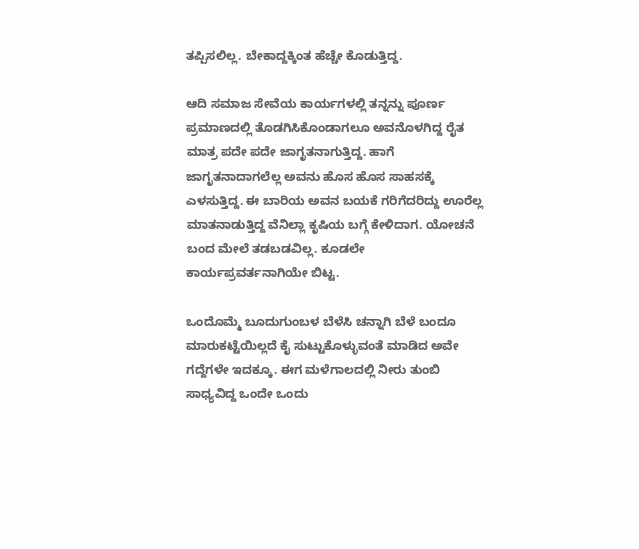ತಪ್ಪಿಸಲಿಲ್ಲ. ಬೇಕಾದ್ದಕ್ಕಿಂತ ಹೆಚ್ಚೇ ಕೊಡುತ್ತಿದ್ದ.

ಆದಿ ಸಮಾಜ ಸೇವೆಯ ಕಾರ್ಯಗಳಲ್ಲಿ ತನ್ನನ್ನು ಪೂರ್ಣ ಪ್ರಮಾಣದಲ್ಲಿ ತೊಡಗಿಸಿಕೊಂಡಾಗಲೂ ಅವನೊಳಗಿದ್ದ ರೈತ ಮಾತ್ರ ಪದೇ ಪದೇ ಜಾಗೃತನಾಗುತ್ತಿದ್ದ. ಹಾಗೆ ಜಾಗೃತನಾದಾಗಲೆಲ್ಲ ಅವನು ಹೊಸ ಹೊಸ ಸಾಹಸಕ್ಕೆ ಎಳಸುತ್ತಿದ್ದ. ಈ ಬಾರಿಯ ಅವನ ಬಯಕೆ ಗರಿಗೆದರಿದ್ದು ಊರೆಲ್ಲ ಮಾತನಾಡುತ್ತಿದ್ದ ವೆನಿಲ್ಲಾ ಕೃಷಿಯ ಬಗ್ಗೆ ಕೇಳಿದಾಗ. ಯೋಚನೆ ಬಂದ ಮೇಲೆ ತಡಬಡವಿಲ್ಲ. ಕೂಡಲೇ ಕಾರ್ಯಪ್ರವರ್ತನಾಗಿಯೇ ಬಿಟ್ಟ.

ಒಂದೊಮ್ಮೆ ಬೂದುಗುಂಬಳ ಬೆಳೆಸಿ ಚನ್ನಾಗಿ ಬೆಳೆ ಬಂದೂ ಮಾರುಕಟ್ಟೆಯಿಲ್ಲದೆ ಕೈ ಸುಟ್ಟುಕೊಳ್ಳುವಂತೆ ಮಾಡಿದ ಅವೇ ಗದ್ದೆಗಳೇ ಇದಕ್ಕೂ. ಈಗ ಮಳೆಗಾಲದಲ್ಲಿ ನೀರು ತುಂಬಿ ಸಾಧ್ಯವಿದ್ದ ಒಂದೇ ಒಂದು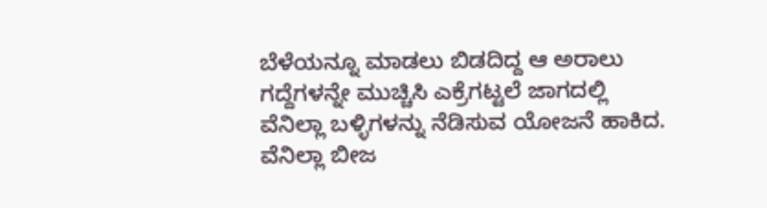ಬೆಳೆಯನ್ನೂ ಮಾಡಲು ಬಿಡದಿದ್ದ ಆ ಅರಾಲು ಗದ್ದೆಗಳನ್ನೇ ಮುಚ್ಚಿಸಿ ಎಕ್ರೆಗಟ್ಟಲೆ ಜಾಗದಲ್ಲಿ ವೆನಿಲ್ಲಾ ಬಳ್ಳಿಗಳನ್ನು ನೆಡಿಸುವ ಯೋಜನೆ ಹಾಕಿದ. ವೆನಿಲ್ಲಾ ಬೀಜ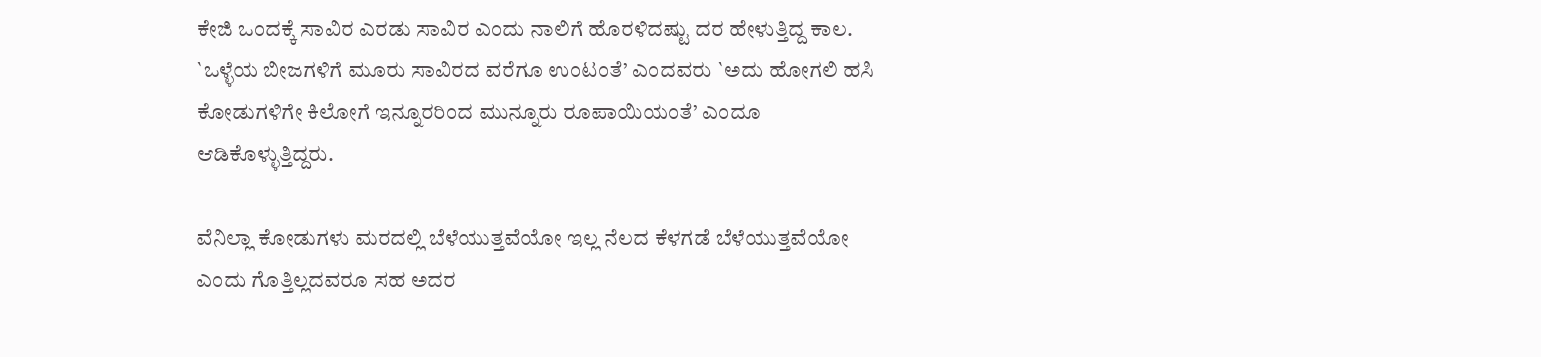ಕೇಜಿ ಒಂದಕ್ಕೆ ಸಾವಿರ ಎರಡು ಸಾವಿರ ಎಂದು ನಾಲಿಗೆ ಹೊರಳಿದಷ್ಟು ದರ ಹೇಳುತ್ತಿದ್ದ ಕಾಲ. `ಒಳ್ಳೆಯ ಬೀಜಗಳಿಗೆ ಮೂರು ಸಾವಿರದ ವರೆಗೂ ಉಂಟಂತೆ’ ಎಂದವರು `ಅದು ಹೋಗಲಿ ಹಸಿ ಕೋಡುಗಳಿಗೇ ಕಿಲೋಗೆ ಇನ್ನೂರರಿಂದ ಮುನ್ನೂರು ರೂಪಾಯಿಯಂತೆ’ ಎಂದೂ ಆಡಿಕೊಳ್ಳುತ್ತಿದ್ದರು.

ವೆನಿಲ್ಲಾ ಕೋಡುಗಳು ಮರದಲ್ಲಿ ಬೆಳೆಯುತ್ತವೆಯೋ ಇಲ್ಲ ನೆಲದ ಕೆಳಗಡೆ ಬೆಳೆಯುತ್ತವೆಯೋ ಎಂದು ಗೊತ್ತಿಲ್ಲದವರೂ ಸಹ ಅದರ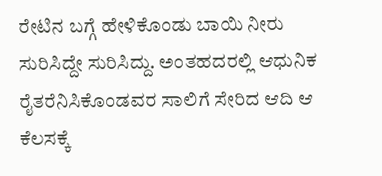ರೇಟಿನ ಬಗ್ಗೆ ಹೇಳಿಕೊಂಡು ಬಾಯಿ ನೀರು ಸುರಿಸಿದ್ದೇ ಸುರಿಸಿದ್ದು. ಅಂತಹದರಲ್ಲಿ ಆಧುನಿಕ ರೈತರೆನಿಸಿಕೊಂಡವರ ಸಾಲಿಗೆ ಸೇರಿದ ಆದಿ ಆ ಕೆಲಸಕ್ಕೆ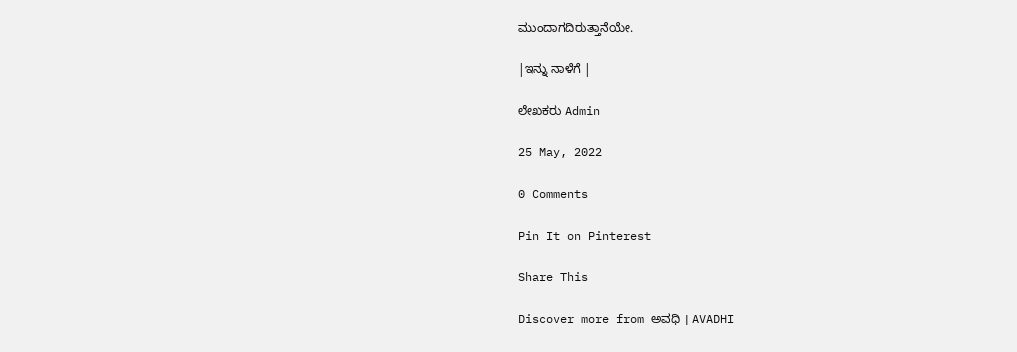ಮುಂದಾಗದಿರುತ್ತಾನೆಯೇ.

|ಇನ್ನು ನಾಳೆಗೆ |

ಲೇಖಕರು Admin

25 May, 2022

0 Comments

Pin It on Pinterest

Share This

Discover more from ಅವಧಿ । AVADHI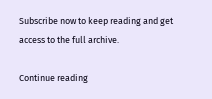Subscribe now to keep reading and get access to the full archive.

Continue reading